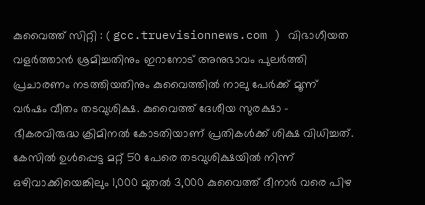കുവൈത്ത് സിറ്റി : ( gcc.truevisionnews.com ) വിഭാഗീയത വളർത്താൻ ശ്രമിച്ചതിനും ഇറാനോട് അനുഭാവം പുലർത്തി പ്രചാരണം നടത്തിയതിനും കുവൈത്തിൽ നാലു പേർക്ക് മൂന്ന് വർഷം വീതം തടവുശിക്ഷ. കുവൈത്ത് ദേശീയ സുരക്ഷാ - ഭീകരവിരുദ്ധ ക്രിമിനൽ കോടതിയാണ് പ്രതികൾക്ക് ശിക്ഷ വിധിച്ചത്. കേസിൽ ഉൾപ്പെട്ട മറ്റ് 50 പേരെ തടവുശിക്ഷയിൽ നിന്ന് ഒഴിവാക്കിയെങ്കിലും 1,000 മുതൽ 3,000 കുവൈത്ത് ദീനാർ വരെ പിഴ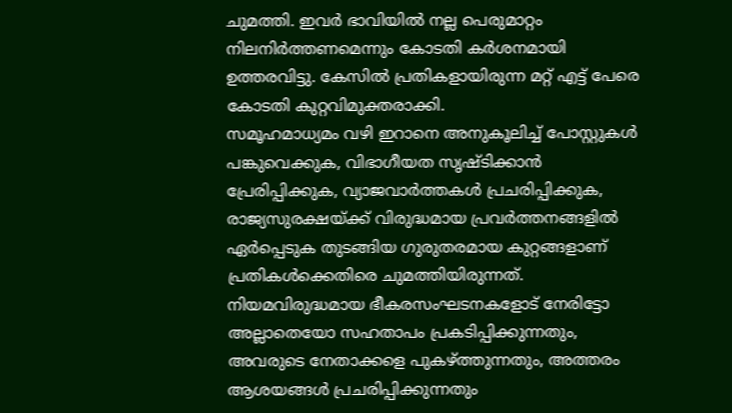ചുമത്തി. ഇവർ ഭാവിയിൽ നല്ല പെരുമാറ്റം നിലനിർത്തണമെന്നും കോടതി കർശനമായി ഉത്തരവിട്ടു. കേസിൽ പ്രതികളായിരുന്ന മറ്റ് എട്ട് പേരെ കോടതി കുറ്റവിമുക്തരാക്കി.
സമൂഹമാധ്യമം വഴി ഇറാനെ അനുകൂലിച്ച് പോസ്റ്റുകൾ പങ്കുവെക്കുക, വിഭാഗീയത സൃഷ്ടിക്കാൻ പ്രേരിപ്പിക്കുക, വ്യാജവാർത്തകൾ പ്രചരിപ്പിക്കുക, രാജ്യസുരക്ഷയ്ക്ക് വിരുദ്ധമായ പ്രവർത്തനങ്ങളിൽ ഏർപ്പെടുക തുടങ്ങിയ ഗുരുതരമായ കുറ്റങ്ങളാണ് പ്രതികൾക്കെതിരെ ചുമത്തിയിരുന്നത്.
നിയമവിരുദ്ധമായ ഭീകരസംഘടനകളോട് നേരിട്ടോ അല്ലാതെയോ സഹതാപം പ്രകടിപ്പിക്കുന്നതും, അവരുടെ നേതാക്കളെ പുകഴ്ത്തുന്നതും, അത്തരം ആശയങ്ങൾ പ്രചരിപ്പിക്കുന്നതും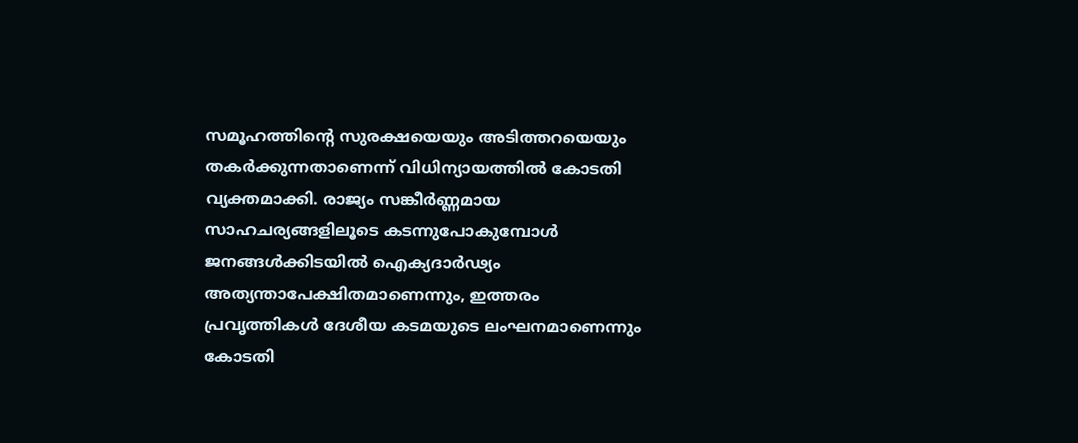സമൂഹത്തിന്റെ സുരക്ഷയെയും അടിത്തറയെയും തകർക്കുന്നതാണെന്ന് വിധിന്യായത്തിൽ കോടതി വ്യക്തമാക്കി. രാജ്യം സങ്കീർണ്ണമായ സാഹചര്യങ്ങളിലൂടെ കടന്നുപോകുമ്പോൾ ജനങ്ങൾക്കിടയിൽ ഐക്യദാർഢ്യം അത്യന്താപേക്ഷിതമാണെന്നും, ഇത്തരം പ്രവൃത്തികൾ ദേശീയ കടമയുടെ ലംഘനമാണെന്നും കോടതി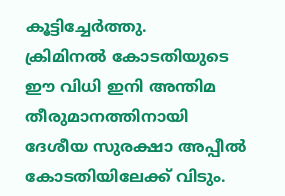കൂട്ടിച്ചേർത്തു.
ക്രിമിനൽ കോടതിയുടെ ഈ വിധി ഇനി അന്തിമ തീരുമാനത്തിനായി ദേശീയ സുരക്ഷാ അപ്പീൽ കോടതിയിലേക്ക് വിടും.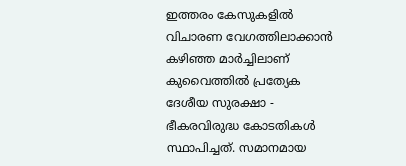ഇത്തരം കേസുകളിൽ വിചാരണ വേഗത്തിലാക്കാൻ കഴിഞ്ഞ മാർച്ചിലാണ് കുവൈത്തിൽ പ്രത്യേക ദേശീയ സുരക്ഷാ - ഭീകരവിരുദ്ധ കോടതികൾ സ്ഥാപിച്ചത്. സമാനമായ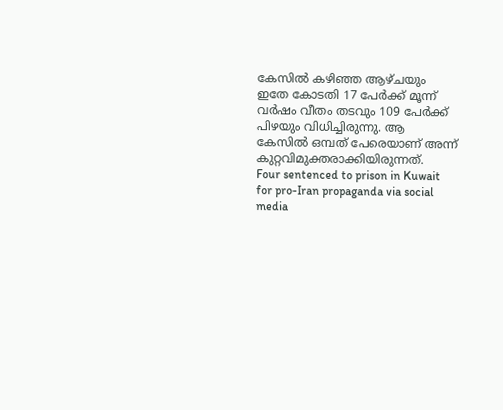കേസിൽ കഴിഞ്ഞ ആഴ്ചയും ഇതേ കോടതി 17 പേർക്ക് മൂന്ന് വർഷം വീതം തടവും 109 പേർക്ക് പിഴയും വിധിച്ചിരുന്നു. ആ കേസിൽ ഒമ്പത് പേരെയാണ് അന്ന് കുറ്റവിമുക്തരാക്കിയിരുന്നത്.
Four sentenced to prison in Kuwait for pro-Iran propaganda via social media